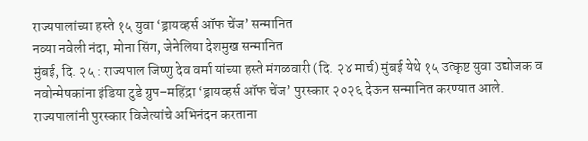राज्यपालांच्या हस्ते १५ युवा ‘ड्रायव्हर्स ऑफ चेंज’ सन्मानित
नव्या नवेली नंदा, मोना सिंग, जेनेलिया देशमुख सन्मानित
मुंबई, दि. २५ : राज्यपाल जिष्णु देव वर्मा यांच्या हस्ते मंगळवारी (दि. २४ मार्च) मुंबई येथे १५ उत्कृष्ट युवा उद्योजक व नवोन्मेषकांना इंडिया टुडे ग्रुप–महिंद्रा ‘ड्रायव्हर्स ऑफ चेंज’ पुरस्कार २०२६ देऊन सन्मानित करण्यात आले.
राज्यपालांनी पुरस्कार विजेत्यांचे अभिनंदन करताना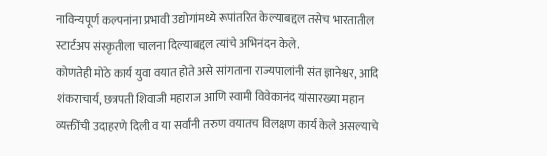नाविन्यपूर्ण कल्पनांना प्रभावी उद्योगांमध्ये रूपांतरित केल्याबद्दल तसेच भारतातील स्टार्टअप संस्कृतीला चालना दिल्याबद्दल त्यांचे अभिनंदन केले.
कोणतेही मोठे कार्य युवा वयात होते असे सांगताना राज्यपालांनी संत ज्ञानेश्वर, आदि शंकराचार्य, छत्रपती शिवाजी महाराज आणि स्वामी विवेकानंद यांसारख्या महान व्यक्तींची उदाहरणे दिली व या सर्वांनी तरुण वयातच विलक्षण कार्य केले असल्याचे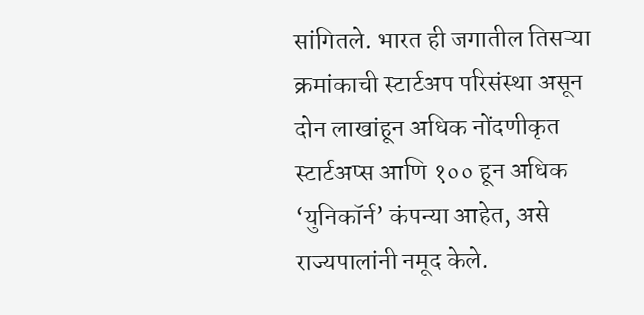सांगितले. भारत ही जगातील तिसऱ्या क्रमांकाची स्टार्टअप परिसंस्था असून दोन लाखांहून अधिक नोंदणीकृत स्टार्टअप्स आणि १०० हून अधिक ‘युनिकॉर्न’ कंपन्या आहेत, असे राज्यपालांनी नमूद केले.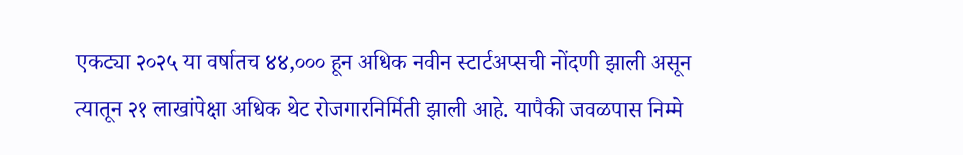एकट्या २०२५ या वर्षातच ४४,००० हून अधिक नवीन स्टार्टअप्सची नोंदणी झाली असून त्यातून २१ लाखांपेक्षा अधिक थेट रोजगारनिर्मिती झाली आहे. यापैकी जवळपास निम्मे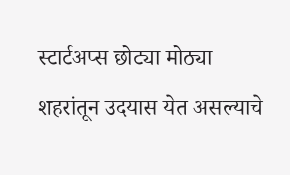स्टार्टअप्स छोट्या मोठ्या शहरांतून उदयास येत असल्याचे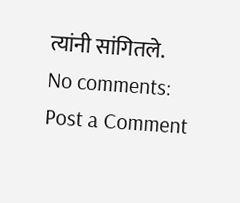त्यांनी सांगितले.
No comments:
Post a Comment